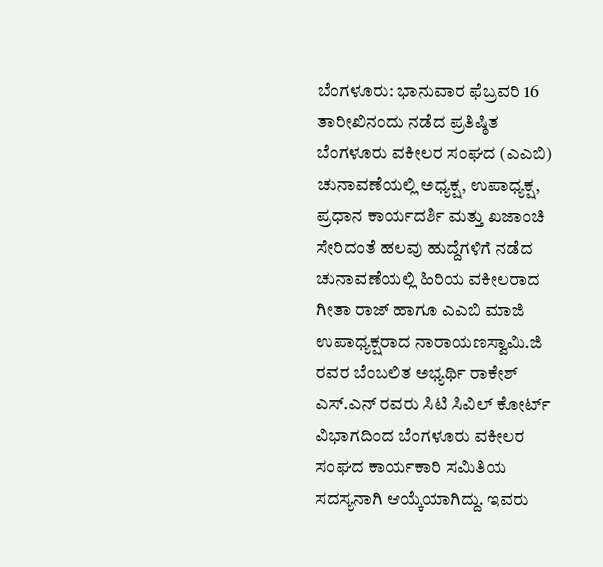ಬೆಂಗಳೂರು: ಭಾನುವಾರ ಫೆಬ್ರವರಿ 16 ತಾರೀಖಿನಂದು ನಡೆದ ಪ್ರತಿಷ್ಠಿತ ಬೆಂಗಳೂರು ವಕೀಲರ ಸಂಘದ (ಎಎಬಿ) ಚುನಾವಣೆಯಲ್ಲಿ ಅಧ್ಯಕ್ಷ, ಉಪಾಧ್ಯಕ್ಷ, ಪ್ರಧಾನ ಕಾರ್ಯದರ್ಶಿ ಮತ್ತು ಖಜಾಂಚಿ ಸೇರಿದಂತೆ ಹಲವು ಹುದ್ದೆಗಳಿಗೆ ನಡೆದ ಚುನಾವಣೆಯಲ್ಲಿ ಹಿರಿಯ ವಕೀಲರಾದ ಗೀತಾ ರಾಜ್ ಹಾಗೂ ಎಎಬಿ ಮಾಜಿ ಉಪಾಧ್ಯಕ್ಷರಾದ ನಾರಾಯಣಸ್ವಾಮಿ.ಜಿ ರವರ ಬೆಂಬಲಿತ ಅಭ್ಯರ್ಥಿ ರಾಕೇಶ್ ಎಸ್.ಎನ್ ರವರು ಸಿಟಿ ಸಿವಿಲ್ ಕೋರ್ಟ್ ವಿಭಾಗದಿಂದ ಬೆಂಗಳೂರು ವಕೀಲರ ಸಂಘದ ಕಾರ್ಯಕಾರಿ ಸಮಿತಿಯ ಸದಸ್ಯನಾಗಿ ಆಯ್ಕೆಯಾಗಿದ್ದು. ಇವರು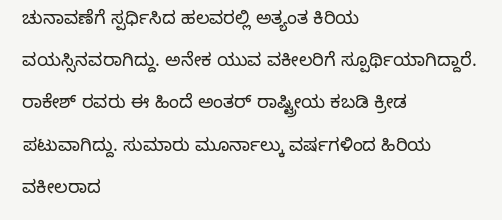ಚುನಾವಣೆಗೆ ಸ್ಪರ್ಧಿಸಿದ ಹಲವರಲ್ಲಿ ಅತ್ಯಂತ ಕಿರಿಯ ವಯಸ್ಸಿನವರಾಗಿದ್ದು. ಅನೇಕ ಯುವ ವಕೀಲರಿಗೆ ಸ್ಪೂರ್ಥಿಯಾಗಿದ್ದಾರೆ. ರಾಕೇಶ್ ರವರು ಈ ಹಿಂದೆ ಅಂತರ್ ರಾಷ್ಟ್ರೀಯ ಕಬಡಿ ಕ್ರೀಡ ಪಟುವಾಗಿದ್ದು. ಸುಮಾರು ಮೂರ್ನಾಲ್ಕು ವರ್ಷಗಳಿಂದ ಹಿರಿಯ ವಕೀಲರಾದ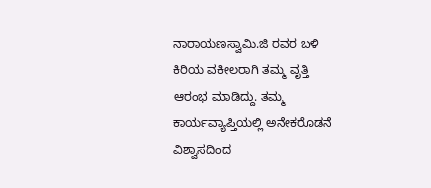ನಾರಾಯಣಸ್ವಾಮಿ.ಜಿ ರವರ ಬಳಿ ಕಿರಿಯ ವಕೀಲರಾಗಿ ತಮ್ಮ ವೃತ್ತಿ ಆರಂಭ ಮಾಡಿದ್ದು. ತಮ್ಮ ಕಾರ್ಯವ್ಯಾಪ್ತಿಯಲ್ಲಿ ಅನೇಕರೊಡನೆ ವಿಶ್ವಾಸದಿಂದ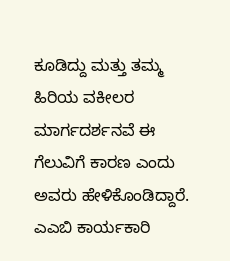ಕೂಡಿದ್ದು ಮತ್ತು ತಮ್ಮ ಹಿರಿಯ ವಕೀಲರ ಮಾರ್ಗದರ್ಶನವೆ ಈ ಗೆಲುವಿಗೆ ಕಾರಣ ಎಂದು ಅವರು ಹೇಳಿಕೊಂಡಿದ್ದಾರೆ.
ಎಎಬಿ ಕಾರ್ಯಕಾರಿ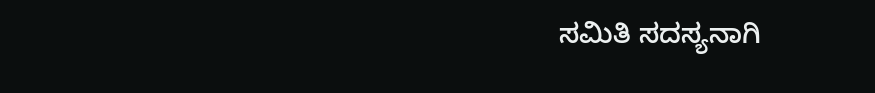ಸಮಿತಿ ಸದಸ್ಯನಾಗಿ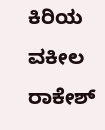ಕಿರಿಯ ವಕೀಲ ರಾಕೇಶ್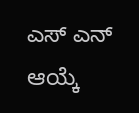ಎಸ್ ಎನ್ ಆಯ್ಕೆ